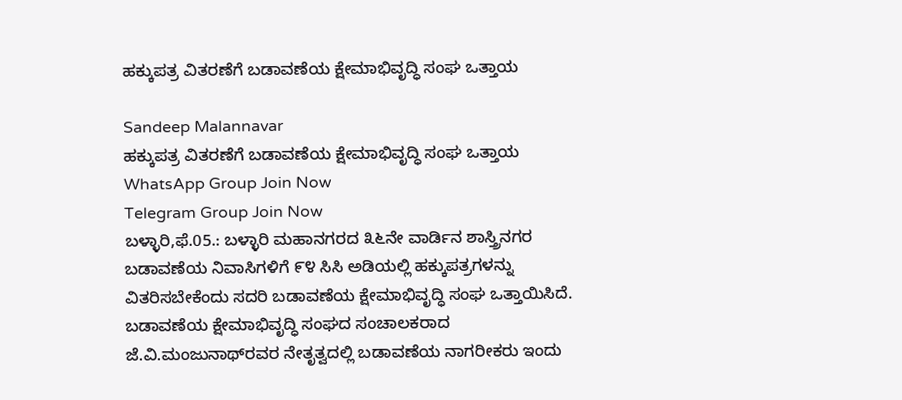ಹಕ್ಕುಪತ್ರ ವಿತರಣೆಗೆ ಬಡಾವಣೆಯ ಕ್ಷೇಮಾಭಿವೃದ್ಧಿ ಸಂಘ ಒತ್ತಾಯ

Sandeep Malannavar
ಹಕ್ಕುಪತ್ರ ವಿತರಣೆಗೆ ಬಡಾವಣೆಯ ಕ್ಷೇಮಾಭಿವೃದ್ಧಿ ಸಂಘ ಒತ್ತಾಯ
WhatsApp Group Join Now
Telegram Group Join Now
ಬಳ್ಳಾರಿ,ಫೆ.05.: ಬಳ್ಳಾರಿ ಮಹಾನಗರದ ೩೬ನೇ ವಾರ್ಡಿನ ಶಾಸ್ತ್ರಿನಗರ ಬಡಾವಣೆಯ ನಿವಾಸಿಗಳಿಗೆ ೯೪ ಸಿಸಿ ಅಡಿಯಲ್ಲಿ ಹಕ್ಕುಪತ್ರಗಳನ್ನು ವಿತರಿಸಬೇಕೆಂದು ಸದರಿ ಬಡಾವಣೆಯ ಕ್ಷೇಮಾಭಿವೃದ್ಧಿ ಸಂಘ ಒತ್ತಾಯಿಸಿದೆ.
ಬಡಾವಣೆಯ ಕ್ಷೇಮಾಭಿವೃದ್ಧಿ ಸಂಘದ ಸಂಚಾಲಕರಾದ ಜೆ.ವಿ.ಮಂಜುನಾಥ್‌ರವರ ನೇತೃತ್ವದಲ್ಲಿ ಬಡಾವಣೆಯ ನಾಗರೀಕರು ಇಂದು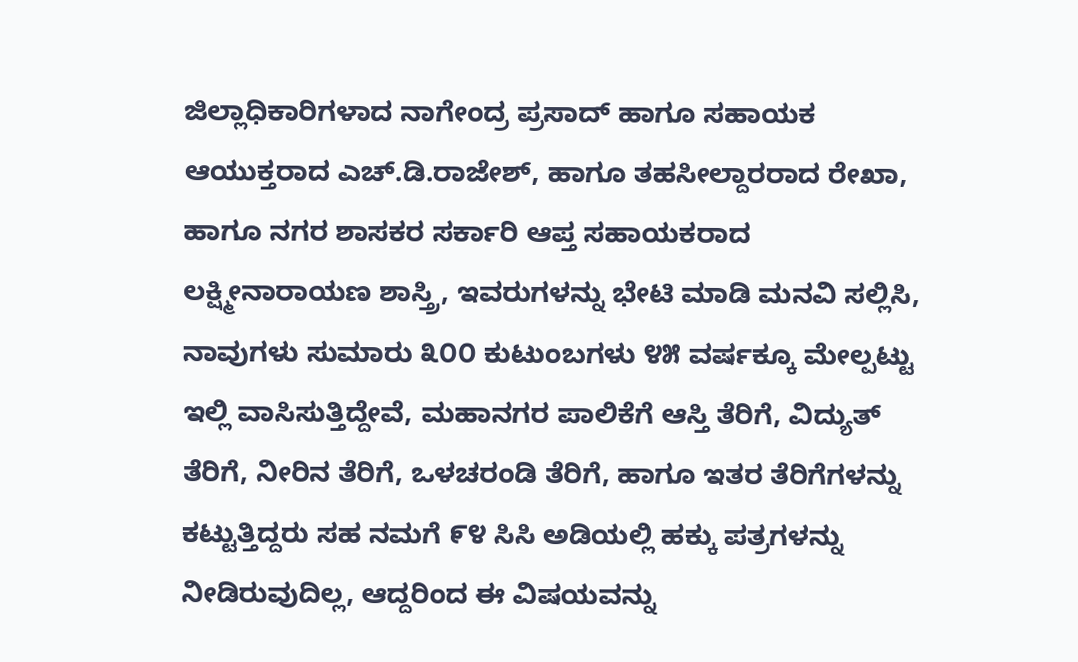ಜಿಲ್ಲಾಧಿಕಾರಿಗಳಾದ ನಾಗೇಂದ್ರ ಪ್ರಸಾದ್ ಹಾಗೂ ಸಹಾಯಕ ಆಯುಕ್ತರಾದ ಎಚ್.ಡಿ.ರಾಜೇಶ್, ಹಾಗೂ ತಹಸೀಲ್ದಾರರಾದ ರೇಖಾ, ಹಾಗೂ ನಗರ ಶಾಸಕರ ಸರ್ಕಾರಿ ಆಪ್ತ ಸಹಾಯಕರಾದ ಲಕ್ಷ್ಮೀನಾರಾಯಣ ಶಾಸ್ತ್ರಿ, ಇವರುಗಳನ್ನು ಭೇಟಿ ಮಾಡಿ ಮನವಿ ಸಲ್ಲಿಸಿ, ನಾವುಗಳು ಸುಮಾರು ೩೦೦ ಕುಟುಂಬಗಳು ೪೫ ವರ್ಷಕ್ಕೂ ಮೇಲ್ಪಟ್ಟು ಇಲ್ಲಿ ವಾಸಿಸುತ್ತಿದ್ದೇವೆ, ಮಹಾನಗರ ಪಾಲಿಕೆಗೆ ಆಸ್ತಿ ತೆರಿಗೆ, ವಿದ್ಯುತ್ ತೆರಿಗೆ, ನೀರಿನ ತೆರಿಗೆ, ಒಳಚರಂಡಿ ತೆರಿಗೆ, ಹಾಗೂ ಇತರ ತೆರಿಗೆಗಳನ್ನು ಕಟ್ಟುತ್ತಿದ್ದರು ಸಹ ನಮಗೆ ೯೪ ಸಿಸಿ ಅಡಿಯಲ್ಲಿ ಹಕ್ಕು ಪತ್ರಗಳನ್ನು ನೀಡಿರುವುದಿಲ್ಲ, ಆದ್ದರಿಂದ ಈ ವಿಷಯವನ್ನು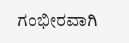ಗಂಭೀರವಾಗಿ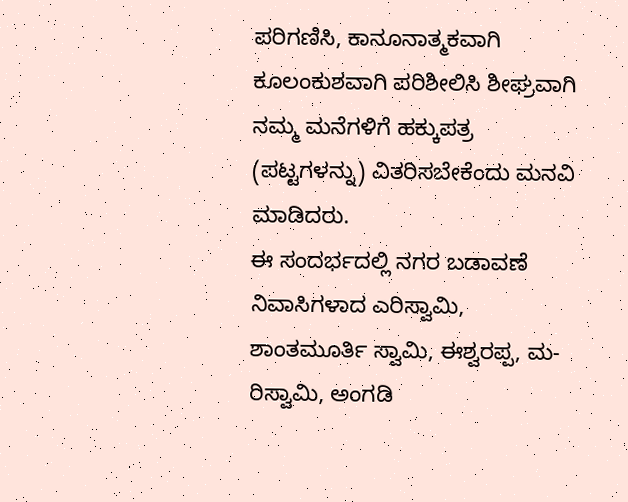ಪರಿಗಣಿಸಿ, ಕಾನೂನಾತ್ಮಕವಾಗಿ ಕೂಲಂಕುಶವಾಗಿ ಪರಿಶೀಲಿಸಿ ಶೀಘ್ರವಾಗಿ ನಮ್ಮ ಮನೆಗಳಿಗೆ ಹಕ್ಕುಪತ್ರ (ಪಟ್ಟಗಳನ್ನು) ವಿತರಿಸಬೇಕೆಂದು ಮನವಿ ಮಾಡಿದರು.
ಈ ಸಂದರ್ಭದಲ್ಲಿ ನಗರ ಬಡಾವಣೆ ನಿವಾಸಿಗಳಾದ ಎರಿಸ್ವಾಮಿ, ಶಾಂತಮೂರ್ತಿ ಸ್ವಾಮಿ, ಈಶ್ವರಪ್ಪ, ಮ-ರಿಸ್ವಾಮಿ, ಅಂಗಡಿ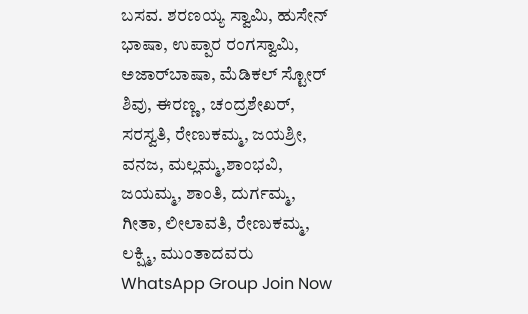ಬಸವ. ಶರಣಯ್ಯ ಸ್ವಾಮಿ, ಹುಸೇನ್ ಭಾಷಾ, ಉಪ್ಪಾರ ರಂಗಸ್ವಾಮಿ, ಅಜಾರ್‌ಬಾಷಾ, ಮೆಡಿಕಲ್ ಸ್ಟೋರ್ ಶಿವು, ಈರಣ್ಣ, ಚಂದ್ರಶೇಖರ್, ಸರಸ್ವತಿ, ರೇಣುಕಮ್ಮ, ಜಯಶ್ರೀ, ವನಜ, ಮಲ್ಲಮ್ಮ,ಶಾಂಭವಿ, ಜಯಮ್ಮ, ಶಾಂತಿ, ದುರ್ಗಮ್ಮ, ಗೀತಾ, ಲೀಲಾವತಿ, ರೇಣುಕಮ್ಮ, ಲಕ್ಷ್ಮಿ, ಮುಂತಾದವರು
WhatsApp Group Join Now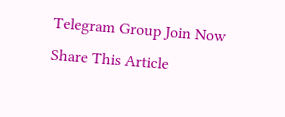Telegram Group Join Now
Share This Article